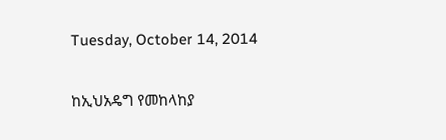Tuesday, October 14, 2014

ከኢህአዴግ የመከላከያ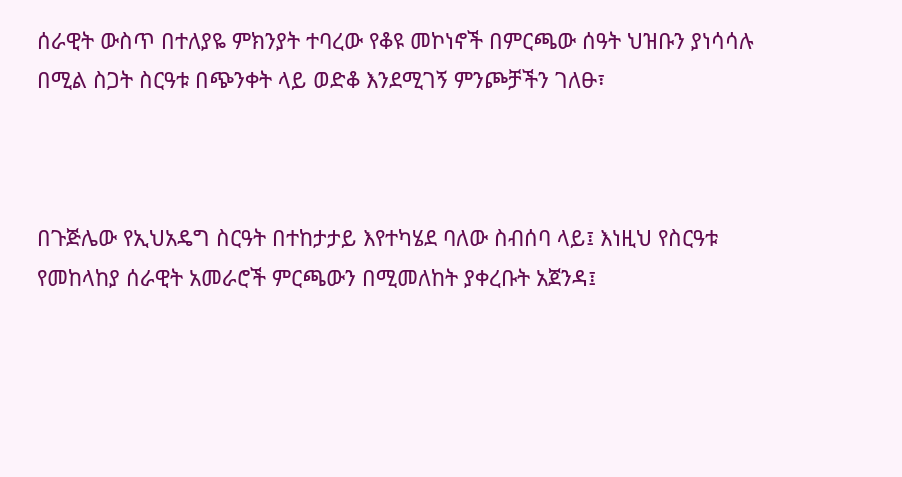ሰራዊት ውስጥ በተለያዬ ምክንያት ተባረው የቆዩ መኮነኖች በምርጫው ሰዓት ህዝቡን ያነሳሳሉ በሚል ስጋት ስርዓቱ በጭንቀት ላይ ወድቆ እንደሚገኝ ምንጮቻችን ገለፁ፣



በጉጅሌው የኢህአዴግ ስርዓት በተከታታይ እየተካሄደ ባለው ስብሰባ ላይ፤ እነዚህ የስርዓቱ የመከላከያ ሰራዊት አመራሮች ምርጫውን በሚመለከት ያቀረቡት አጀንዳ፤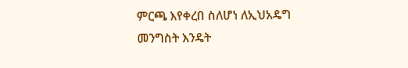ምርጫ እየቀረበ ስለሆነ ለኢህአዴግ መንግስት እንዴት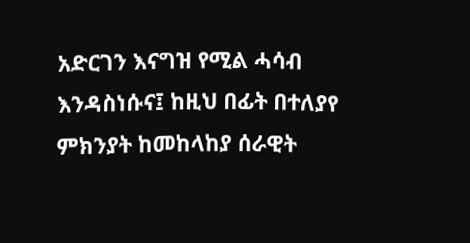አድርገን እናግዝ የሚል ሓሳብ እንዳስነሱና፤ ከዚህ በፊት በተለያየ ምክንያት ከመከላከያ ሰራዊት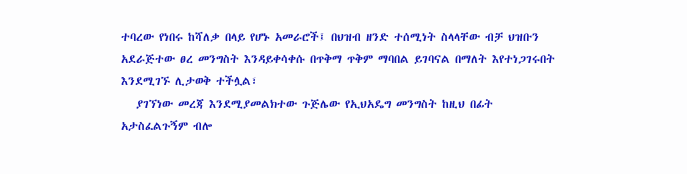ተባረው የነበሩ ከሻለቃ በላይ የሆኑ አመራሮች፤ በህዝብ ዘንድ ተሰሚነት ስላላቸው ብቻ ህዝቡን አደራጅተው ፀረ መንግስት እንዳይቀሳቀሱ በጥቅማ ጥቅም ማባበል ይገባናል በማለት እየተነጋገሩበት እንደሚገኙ ሊታወቅ ተችሏል፣
   ያገኘነው መረጃ እንደሚያመልክተው ጉጅሌው የኢህአዴግ መንግስት ከዚህ በፊት አታስፈልጉኝም ብሎ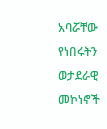አባሯቸው የነበሩትን ወታደራዊ መኮነኖች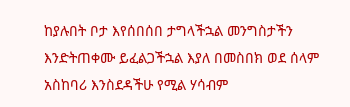ከያሉበት ቦታ እየሰበሰበ ታግላችኋል መንግስታችን እንድትጠቀሙ ይፈልጋችኋል እያለ በመስበክ ወደ ሰላም አስከባሪ እንስደዳችሁ የሚል ሃሳብም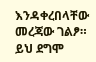እንዳቀረበላቸው መረጃው ገልፆ። ይህ ደግሞ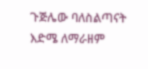ጉጅሌው ባለስልጣናት እድሜ ለማራዘም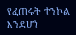የፈጠሩት ተንኮል እንደሆነ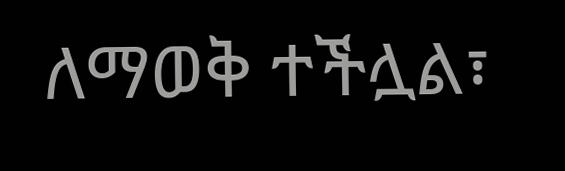ለማወቅ ተችሏል፣